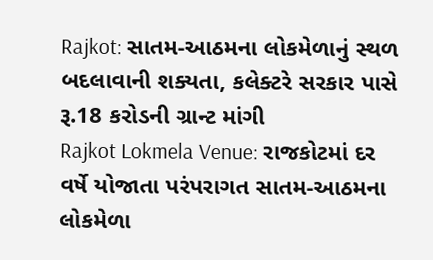Rajkot: સાતમ-આઠમના લોકમેળાનું સ્થળ બદલાવાની શક્યતા, કલેક્ટરે સરકાર પાસે રૂ.18 કરોડની ગ્રાન્ટ માંગી
Rajkot Lokmela Venue: રાજકોટમાં દર વર્ષે યોજાતા પરંપરાગત સાતમ-આઠમના લોકમેળા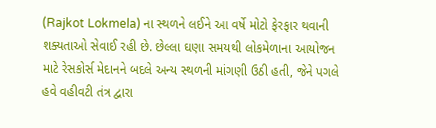(Rajkot Lokmela) ના સ્થળને લઈને આ વર્ષે મોટો ફેરફાર થવાની શક્યતાઓ સેવાઈ રહી છે. છેલ્લા ઘણા સમયથી લોકમેળાના આયોજન માટે રેસકોર્સ મેદાનને બદલે અન્ય સ્થળની માંગણી ઉઠી હતી, જેને પગલે હવે વહીવટી તંત્ર દ્વારા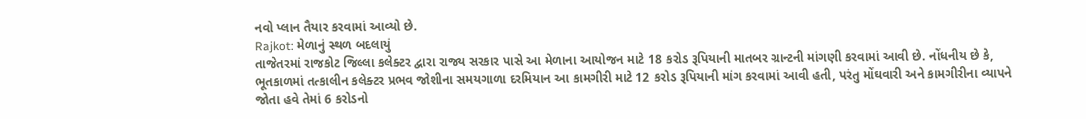નવો પ્લાન તૈયાર કરવામાં આવ્યો છે.
Rajkot: મેળાનું સ્થળ બદલાયું
તાજેતરમાં રાજકોટ જિલ્લા કલેક્ટર દ્વારા રાજ્ય સરકાર પાસે આ મેળાના આયોજન માટે 18 કરોડ રૂપિયાની માતબર ગ્રાન્ટની માંગણી કરવામાં આવી છે. નોંધનીય છે કે, ભૂતકાળમાં તત્કાલીન કલેક્ટર પ્રભવ જોશીના સમયગાળા દરમિયાન આ કામગીરી માટે 12 કરોડ રૂપિયાની માંગ કરવામાં આવી હતી, પરંતુ મોંઘવારી અને કામગીરીના વ્યાપને જોતા હવે તેમાં 6 કરોડનો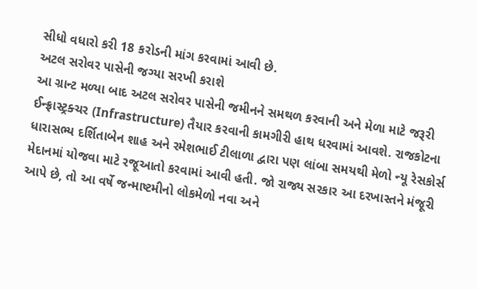સીધો વધારો કરી 18 કરોડની માંગ કરવામાં આવી છે.
અટલ સરોવર પાસેની જગ્યા સરખી કરાશે
આ ગ્રાન્ટ મળ્યા બાદ અટલ સરોવર પાસેની જમીનને સમથળ કરવાની અને મેળા માટે જરૂરી ઈન્ફ્રાસ્ટ્રક્ચર (Infrastructure) તૈયાર કરવાની કામગીરી હાથ ધરવામાં આવશે. રાજકોટના ધારાસભ્ય દર્શિતાબેન શાહ અને રમેશભાઈ ટીલાળા દ્વારા પણ લાંબા સમયથી મેળો ન્યૂ રેસકોર્સ મેદાનમાં યોજવા માટે રજૂઆતો કરવામાં આવી હતી. જો રાજ્ય સરકાર આ દરખાસ્તને મંજૂરી આપે છે, તો આ વર્ષે જન્માષ્ટમીનો લોકમેળો નવા અને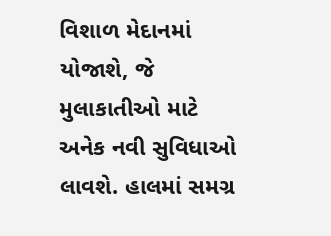વિશાળ મેદાનમાં યોજાશે, જે મુલાકાતીઓ માટે અનેક નવી સુવિધાઓ લાવશે. હાલમાં સમગ્ર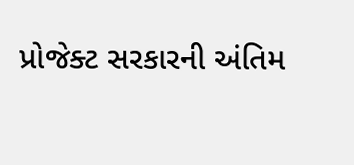પ્રોજેક્ટ સરકારની અંતિમ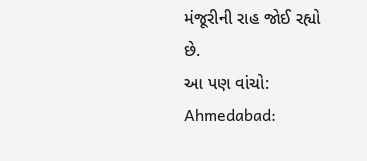મંજૂરીની રાહ જોઈ રહ્યો છે.
આ પણ વાંચો: Ahmedabad: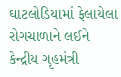ઘાટલોડિયામાં ફેલાયેલા રોગચાળાને લઈને કેન્દ્રીય ગૃહમંત્રી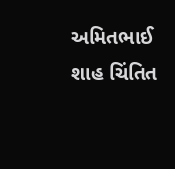અમિતભાઈ શાહ ચિંતિત